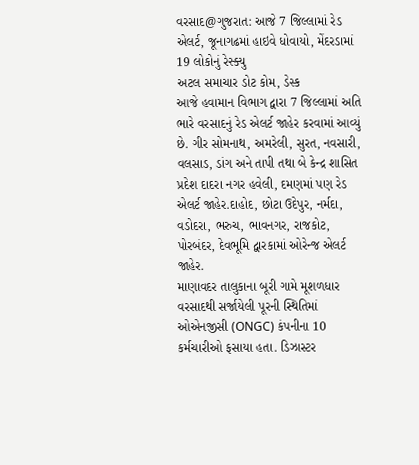વરસાદ@ગુજરાત: આજે 7 જિલ્લામાં રેડ એલર્ટ, જૂનાગઢમાં હાઇવે ધોવાયો, મેંદરડામાં 19 લોકોનું રેસ્ક્યુ
અટલ સમાચાર ડોટ કોમ, ડેસ્ક
આજે હવામાન વિભાગ દ્વારા 7 જિલ્લામાં અતિ ભારે વરસાદનું રેડ એલર્ટ જાહેર કરવામાં આવ્યું છે. ગીર સોમનાથ, અમરેલી, સુરત, નવસારી, વલસાડ, ડાંગ અને તાપી તથા બે કેન્દ્ર શાસિત પ્રદેશ દાદરા નગર હવેલી, દમણમાં પણ રેડ એલર્ટ જાહેર.દાહોદ, છોટા ઉદેપુર, નર્મદા, વડોદરા, ભરુચ, ભાવનગર, રાજકોટ, પોરબંદર, દેવભૂમિ દ્વારકામાં ઓરેન્જ એલર્ટ જાહેર.
માણાવદર તાલુકાના બૂરી ગામે મૂશળધાર વરસાદથી સર્જાયેલી પૂરની સ્થિતિમાં ઓએનજીસી (ONGC) કંપનીના 10 કર્મચારીઓ ફસાયા હતા. ડિઝાસ્ટર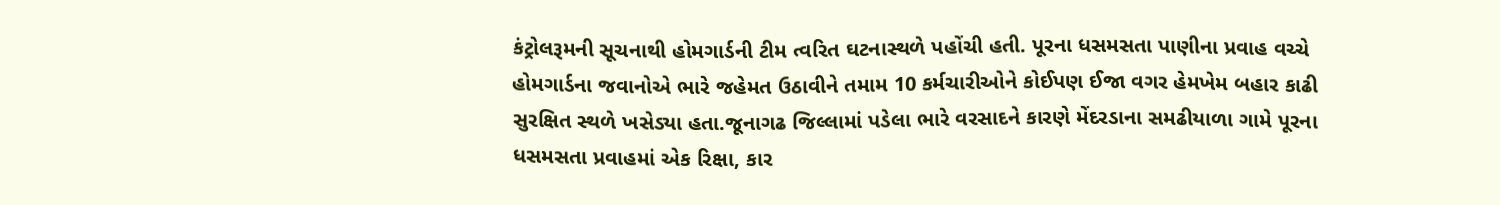કંટ્રોલરૂમની સૂચનાથી હોમગાર્ડની ટીમ ત્વરિત ઘટનાસ્થળે પહોંચી હતી. પૂરના ધસમસતા પાણીના પ્રવાહ વચ્ચે હોમગાર્ડના જવાનોએ ભારે જહેમત ઉઠાવીને તમામ 10 કર્મચારીઓને કોઈપણ ઈજા વગર હેમખેમ બહાર કાઢી સુરક્ષિત સ્થળે ખસેડ્યા હતા.જૂનાગઢ જિલ્લામાં પડેલા ભારે વરસાદને કારણે મેંદરડાના સમઢીયાળા ગામે પૂરના ધસમસતા પ્રવાહમાં એક રિક્ષા, કાર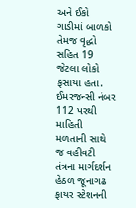અને ઈકો ગાડીમાં બાળકો તેમજ વૃદ્ધો સહિત 19 જેટલા લોકો ફસાયા હતા. ઈમરજન્સી નંબર 112 પરથી માહિતી મળતાની સાથે જ વહીવટી તંત્રના માર્ગદર્શન હેઠળ જૂનાગઢ ફાયર સ્ટેશનની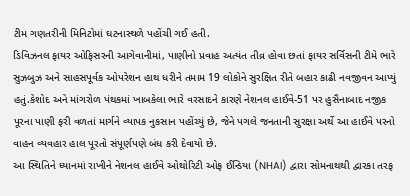ટીમ ગણતરીની મિનિટોમાં ઘટનાસ્થળે પહોંચી ગઈ હતી.
ડિવિઝનલ ફાયર ઓફિસરની આગેવાનીમાં, પાણીનો પ્રવાહ અત્યંત તીવ્ર હોવા છતાં ફાયર સર્વિસની ટીમે ભારે સુઝબુઝ અને સાહસપૂર્વક ઓપરેશન હાથ ધરીને તમામ 19 લોકોને સુરક્ષિત રીતે બહાર કાઢી નવજીવન આપ્યું હતું.કેશોદ અને માંગરોળ પંથકમાં ખાબકેલા ભારે વરસાદને કારણે નેશનલ હાઈવે-51 પર હુસૈનાબાદ નજીક પૂરના પાણી ફરી વળતાં માર્ગને વ્યાપક નુકસાન પહોંચ્યું છે, જેને પગલે જનતાની સુરક્ષા અર્થે આ હાઈવે પરનો વાહન વ્યવહાર હાલ પૂરતો સંપૂર્ણપણે બંધ કરી દેવાયો છે.
આ સ્થિતિને ધ્યાનમાં રાખીને નેશનલ હાઈવે ઓથોરિટી ઓફ ઈન્ડિયા (NHAI) દ્વારા સોમનાથથી દ્વારકા તરફ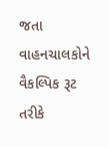જતા વાહનચાલકોને વૈકલ્પિક રૂટ તરીકે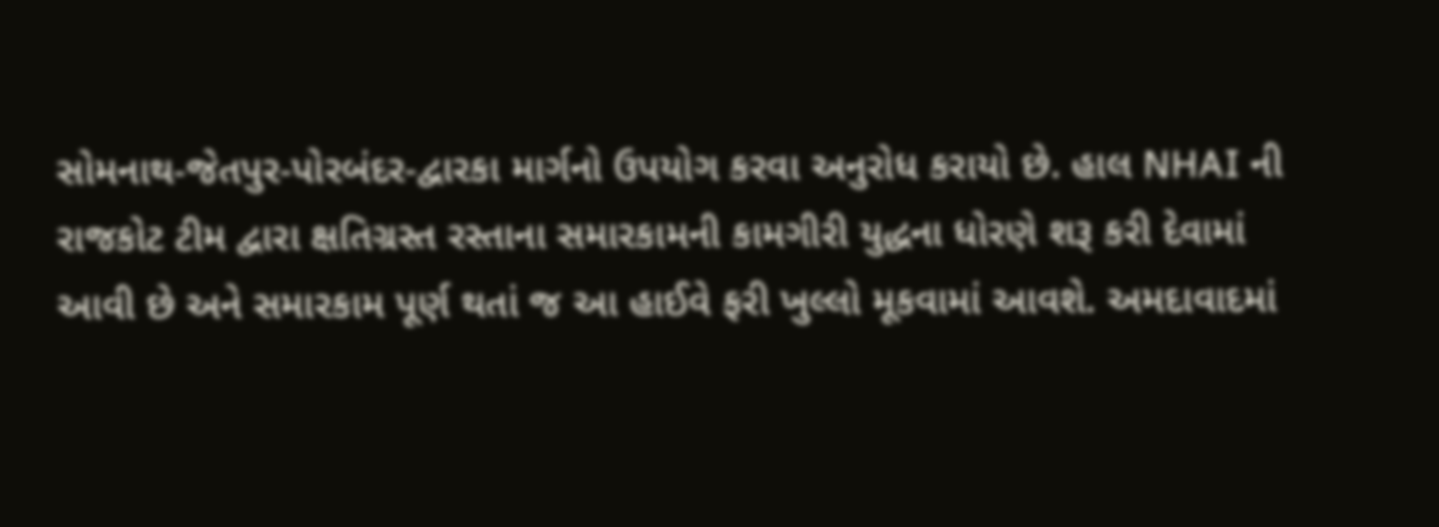સોમનાથ-જેતપુર-પોરબંદર-દ્વારકા માર્ગનો ઉપયોગ કરવા અનુરોધ કરાયો છે. હાલ NHAI ની રાજકોટ ટીમ દ્વારા ક્ષતિગ્રસ્ત રસ્તાના સમારકામની કામગીરી યુદ્ધના ધોરણે શરૂ કરી દેવામાં આવી છે અને સમારકામ પૂર્ણ થતાં જ આ હાઈવે ફરી ખુલ્લો મૂકવામાં આવશે. અમદાવાદમાં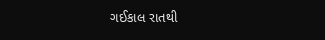ગઈકાલ રાતથી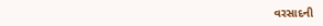વરસાદની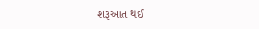શરૂઆત થઈ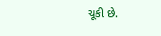ચૂકી છે.